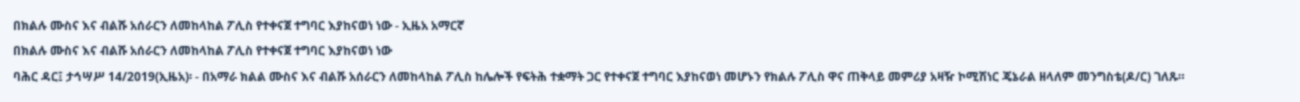በክልሉ ሙስና እና ብልሹ አሰራርን ለመከላከል ፖሊስ የተቀናጀ ተግባር እያከናወነ ነው - ኢዜአ አማርኛ
በክልሉ ሙስና እና ብልሹ አሰራርን ለመከላከል ፖሊስ የተቀናጀ ተግባር እያከናወነ ነው
ባሕር ዳር፤ ታኅሣሥ 14/2019(ኢዜአ)፡ - በአማራ ክልል ሙስና እና ብልሹ አሰራርን ለመከላከል ፖሊስ ከሌሎች የፍትሕ ተቋማት ጋር የተቀናጀ ተግባር እያከናወነ መሆኑን የክልሉ ፖሊስ ዋና ጠቅላይ መምሪያ አዛዥ ኮሚሽነር ጄኔራል ዘላለም መንግስቴ(ዶ/ር) ገለጹ።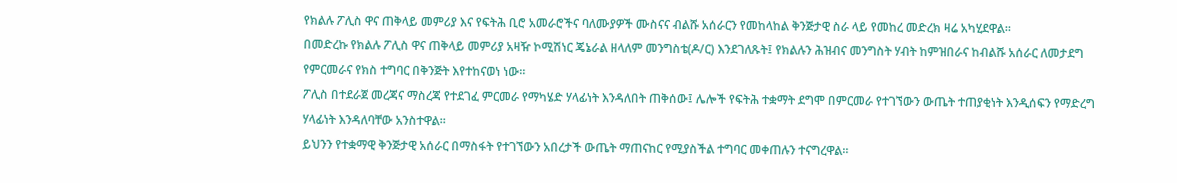የክልሉ ፖሊስ ዋና ጠቅላይ መምሪያ እና የፍትሕ ቢሮ አመራሮችና ባለሙያዎች ሙስናና ብልሹ አሰራርን የመከላከል ቅንጅታዊ ስራ ላይ የመከረ መድረክ ዛሬ አካሂደዋል።
በመድረኩ የክልሉ ፖሊስ ዋና ጠቅላይ መምሪያ አዛዥ ኮሚሽነር ጄኔራል ዘላለም መንግስቴ(ዶ/ር) እንደገለጹት፤ የክልሉን ሕዝብና መንግስት ሃብት ከምዝበራና ከብልሹ አሰራር ለመታደግ የምርመራና የክስ ተግባር በቅንጅት እየተከናወነ ነው።
ፖሊስ በተደራጀ መረጃና ማስረጃ የተደገፈ ምርመራ የማካሄድ ሃላፊነት እንዳለበት ጠቅሰው፤ ሌሎች የፍትሕ ተቋማት ደግሞ በምርመራ የተገኘውን ውጤት ተጠያቂነት እንዲሰፍን የማድረግ ሃላፊነት እንዳለባቸው አንስተዋል።
ይህንን የተቋማዊ ቅንጅታዊ አሰራር በማስፋት የተገኘውን አበረታች ውጤት ማጠናከር የሚያስችል ተግባር መቀጠሉን ተናግረዋል።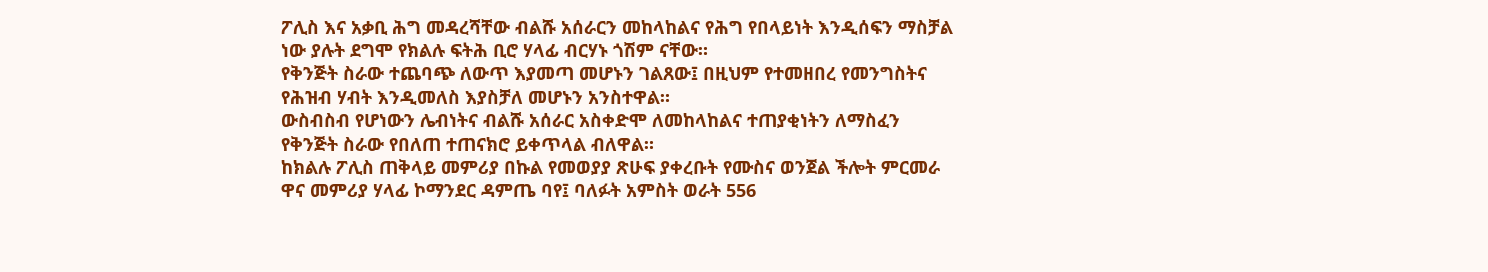ፖሊስ እና አቃቢ ሕግ መዳረሻቸው ብልሹ አሰራርን መከላከልና የሕግ የበላይነት እንዲሰፍን ማስቻል ነው ያሉት ደግሞ የክልሉ ፍትሕ ቢሮ ሃላፊ ብርሃኑ ጎሽም ናቸው።
የቅንጅት ስራው ተጨባጭ ለውጥ እያመጣ መሆኑን ገልጸው፤ በዚህም የተመዘበረ የመንግስትና የሕዝብ ሃብት እንዲመለስ እያስቻለ መሆኑን አንስተዋል።
ውስብስብ የሆነውን ሌብነትና ብልሹ አሰራር አስቀድሞ ለመከላከልና ተጠያቂነትን ለማስፈን የቅንጅት ስራው የበለጠ ተጠናክሮ ይቀጥላል ብለዋል።
ከክልሉ ፖሊስ ጠቅላይ መምሪያ በኩል የመወያያ ጽሁፍ ያቀረቡት የሙስና ወንጀል ችሎት ምርመራ ዋና መምሪያ ሃላፊ ኮማንደር ዳምጤ ባየ፤ ባለፉት አምስት ወራት 556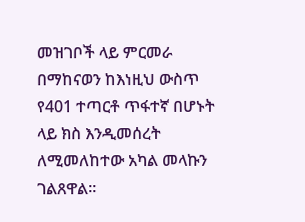መዝገቦች ላይ ምርመራ በማከናወን ከእነዚህ ውስጥ የ401 ተጣርቶ ጥፋተኛ በሆኑት ላይ ክስ እንዲመሰረት ለሚመለከተው አካል መላኩን ገልጸዋል።